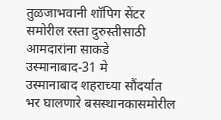तुळजाभवानी शॉपिग सेंटर समोरील रस्ता दुरुस्तीसाठी आमदारांना साकडे
उस्मानाबाद-31 मे
उस्मानाबाद शहराच्या सौंदर्यात भर घालणारे बसस्थानकासमोरील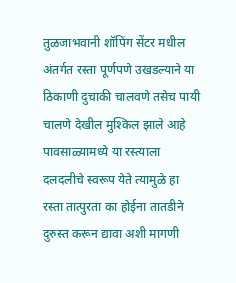तुळजाभवानी शॉपिंग सेंटर मधील अंतर्गत रस्ता पूर्णपणे उखडल्याने या ठिकाणी दुचाकी चालवणे तसेच पायी चालणे देखील मुश्किल झाले आहे पावसाळ्यामध्ये या रस्त्याला दलदलीचे स्वरूप येते त्यामुळे हा रस्ता तात्पुरता का होईना तातडीने दुरुस्त करून द्यावा अशी मागणी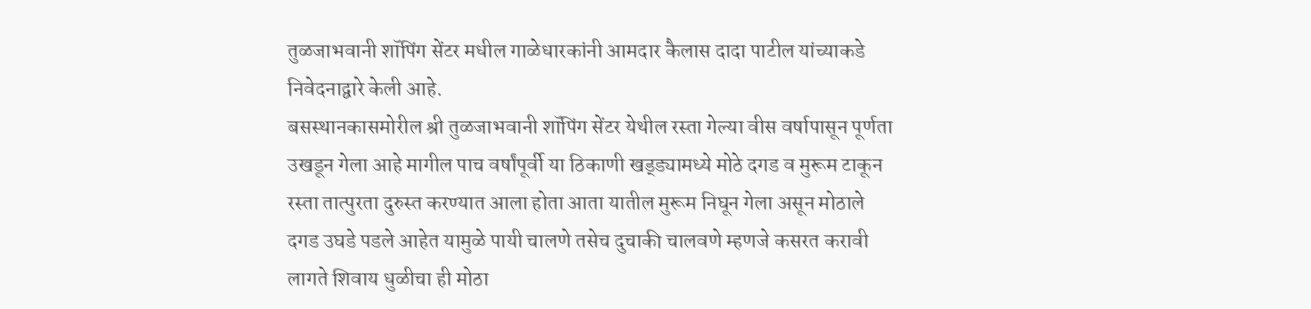तुळजाभवानी शॉपिंग सेंटर मधील गाळेधारकांनी आमदार कैलास दादा पाटील यांच्याकडे निवेदनाद्वारे केली आहे.
बसस्थानकासमोरील श्री तुळजाभवानी शॉपिंग सेंटर येथील रस्ता गेल्या वीस वर्षापासून पूर्णता उखडून गेला आहे मागील पाच वर्षांपूर्वी या ठिकाणी खड्ड्यामध्ये मोठे दगड व मुरूम टाकून रस्ता तात्पुरता दुरुस्त करण्यात आला होता आता यातील मुरूम निघून गेला असून मोठाले दगड उघडे पडले आहेत यामुळे पायी चालणे तसेच दुचाकी चालवणे म्हणजे कसरत करावी लागते शिवाय धुळीचा ही मोठा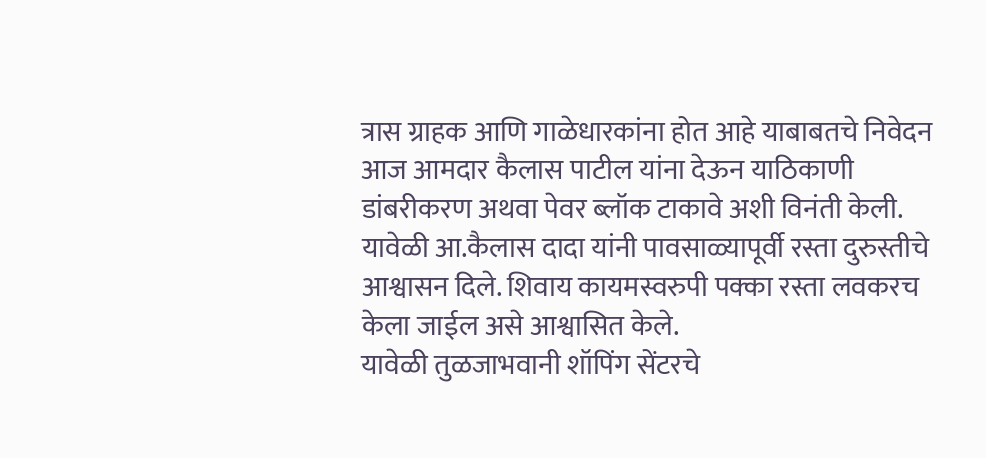त्रास ग्राहक आणि गाळेधारकांना होत आहे याबाबतचे निवेदन आज आमदार कैलास पाटील यांना देऊन याठिकाणी डांबरीकरण अथवा पेवर ब्लॉक टाकावे अशी विनंती केली.
यावेळी आ.कैलास दादा यांनी पावसाळ्यापूर्वी रस्ता दुरुस्तीचे आश्वासन दिले. शिवाय कायमस्वरुपी पक्का रस्ता लवकरच केला जाईल असे आश्वासित केले.
यावेळी तुळजाभवानी शॉपिंग सेंटरचे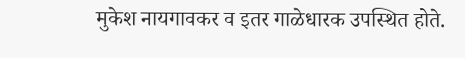मुकेश नायगावकर व इतर गाळेधारक उपस्थित होते.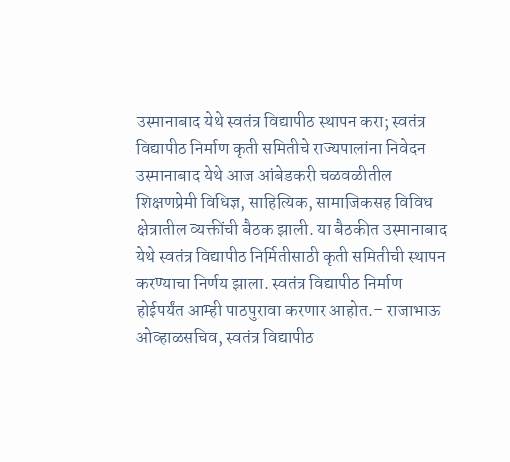उस्मानाबाद येथे स्वतंत्र विद्यापीठ स्थापन करा; स्वतंत्र विद्यापीठ निर्माण कृती समितीचे राज्यपालांना निवेदन
उस्मानाबाद येथे आज आंबेडकरी चळवळीतील शिक्षणप्रेमी विधिज्ञ, साहित्यिक, सामाजिकसह विविध क्षेत्रातील व्यक्तींची बैठक झाली. या बैठकीत उस्मानाबाद येथे स्वतंत्र विद्यापीठ निर्मितीसाठी कृती समितीची स्थापन करण्याचा निर्णय झाला. स्वतंत्र विद्यापीठ निर्माण होईपर्यंत आम्ही पाठपुरावा करणार आहोत.– राजाभाऊ ओव्हाळसचिव, स्वतंत्र विद्यापीठ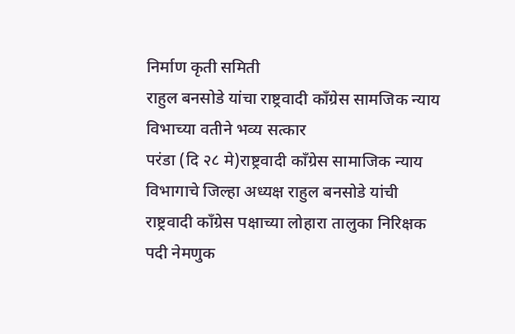निर्माण कृती समिती
राहुल बनसोडे यांचा राष्ट्रवादी काँग्रेस सामजिक न्याय विभाच्या वतीने भव्य सत्कार
परंडा (दि २८ मे)राष्ट्रवादी काँग्रेस सामाजिक न्याय विभागाचे जिल्हा अध्यक्ष राहुल बनसोडे यांची राष्ट्रवादी काँग्रेस पक्षाच्या लोहारा तालुका निरिक्षक पदी नेमणुक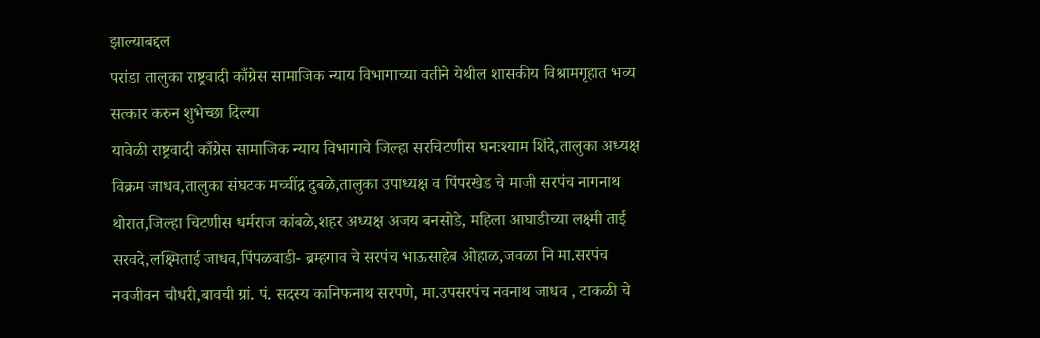झाल्याबद्दल
परांडा तालुका राष्ट्रवादी काँग्रेस सामाजिक न्याय विभागाच्या वतीने येथील शासकीय विश्रामगृहात भव्य सत्कार करुन शुभेच्छा दिल्या
यावेळी राष्ट्रवादी काँग्रेस सामाजिक न्याय विभागाचे जिल्हा सरचिटणीस घनःश्याम शिंदे,तालुका अध्यक्ष विक्रम जाधव,तालुका संघटक मच्चींद्र दुबळे,तालुका उपाध्यक्ष व पिंपरखेड चे माजी सरपंच नागनाथ थोरात,जिल्हा चिटणीस धर्मराज कांबळे,शहर अध्यक्ष अजय बनसोडे, महिला आघाडीच्या लक्ष्मी ताई सरवदे,लक्ष्मिताई जाधव,पिंपळवाडी- ब्रम्हगाव चे सरपंच भाऊसाहेब ओहाळ,जवळा नि मा.सरपंच नवजीवन चौधरी,बावची ग्रां. पं. सदस्य कानिफनाथ सरपणे, मा.उपसरपंच नवनाथ जाधव , टाकळी चे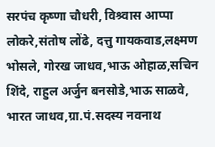सरपंच कृष्णा चौधरी, विश्र्वास आप्पा लोकरे,संतोष लोंढे, दत्तु गायकवाड,लक्ष्मण भोसले, गोरख जाधव,भाऊ ओहाळ,सचिन शिंदे, राहुल अर्जुन बनसोडे,भाऊ साळवे, भारत जाधव,ग्रा.पं.सदस्य नवनाथ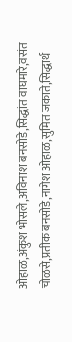ओहाळ,अंकुश भोसले,अविनाश बनसोडे,सिद्धांत वाघमारे,वसंत चोळसे,प्रतीक बनसोडे,नागेश ओहाळ,सुमित जकाते,सिद्धार्थ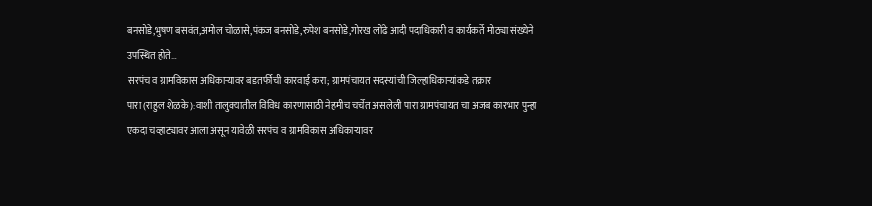बनसोडे,भुषण बसवंत,अमोल चोळासे,पंकज बनसोडे,रुपेश बनसोडे,गोरख लोंढे आदी पदाधिकारी व कार्यकर्ते मोठ्या संख्येने उपस्थित होते…
सरपंच व ग्रामविकास अधिकाऱ्यावर बडतर्फीची कारवाई करा; ग्रामपंचायत सदस्यांची जिल्हाधिकाऱ्यांकडे तक्रार
पारा (राहुल शेळके ):वाशी तालुक्यातील विविध कारणासाठी नेहमीच चर्चेत असलेली पारा ग्रामपंचायत चा अजब कारभार पुन्हा एकदा चव्हाट्यावर आला असून यावेळी सरपंच व ग्रामविकास अधिकाऱ्यावर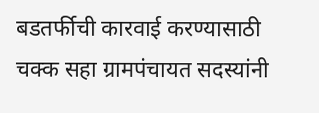बडतर्फीची कारवाई करण्यासाठी चक्क सहा ग्रामपंचायत सदस्यांनी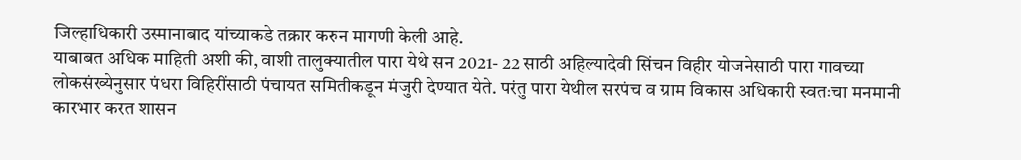जिल्हाधिकारी उस्मानाबाद यांच्याकडे तक्रार करुन मागणी केली आहे.
याबाबत अधिक माहिती अशी की, वाशी तालुक्यातील पारा येथे सन 2021- 22 साठी अहिल्यादेवी सिंचन विहीर योजनेसाठी पारा गावच्या लोकसंख्येनुसार पंधरा विहिरींसाठी पंचायत समितीकडून मंजुरी देण्यात येते. परंतु पारा येथील सरपंच व ग्राम विकास अधिकारी स्वतःचा मनमानी कारभार करत शासन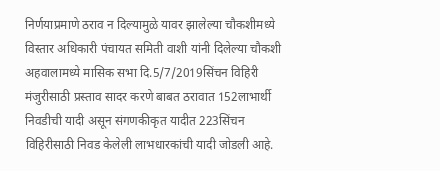निर्णयाप्रमाणे ठराव न दिल्यामुळे यावर झालेल्या चौकशीमध्ये विस्तार अधिकारी पंचायत समिती वाशी यांनी दिलेल्या चौकशी अहवालामध्ये मासिक सभा दि.5/7/2019सिंचन विहिरी मंजुरीसाठी प्रस्ताव सादर करणे बाबत ठरावात 152लाभार्थी निवडीची यादी असून संगणकीकृत यादीत 223सिंचन विहिरीसाठी निवड केलेली लाभधारकांची यादी जोडली आहे.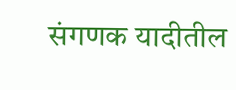संगणक यादीतील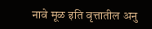नावे मूळ इति वृत्तातील अनु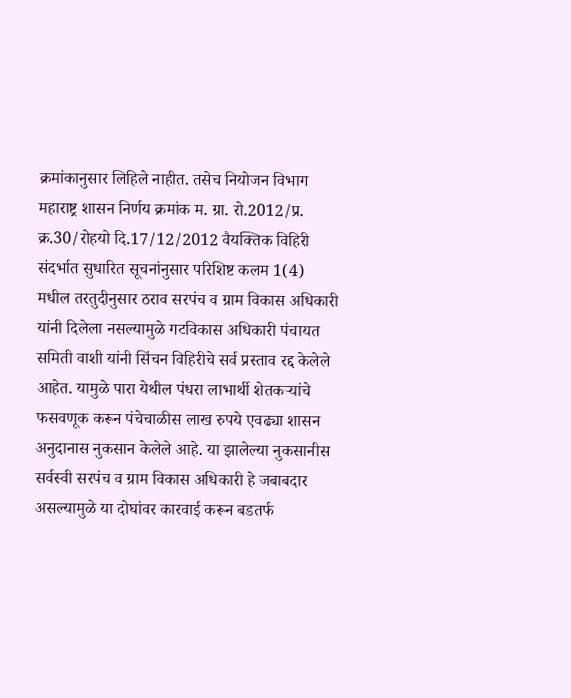क्रमांकानुसार लिहिले नाहीत. तसेच नियोजन विभाग महाराष्ट्र शासन निर्णय क्रमांक म. ग्रा. रो.2012/प्र. क्र.30/रोहयो दि.17/12/2012 वैयक्तिक विहिरी संदर्भात सुधारित सूचनांनुसार परिशिष्ट कलम 1(4) मधील तरतुदीनुसार ठराव सरपंच व ग्राम विकास अधिकारी यांनी दिलेला नसल्यामुळे गटविकास अधिकारी पंचायत समिती वाशी यांनी सिंचन विहिरीचे सर्व प्रस्ताव रद्द केलेले आहेत. यामुळे पारा येथील पंधरा लाभार्थी शेतकऱ्यांचे फसवणूक करून पंचेचाळीस लाख रुपये एवढ्या शासन अनुदानास नुकसान केलेले आहे. या झालेल्या नुकसानीस सर्वस्वी सरपंच व ग्राम विकास अधिकारी हे जबाबदार असल्यामुळे या दोघांवर कारवाई करून बडतर्फ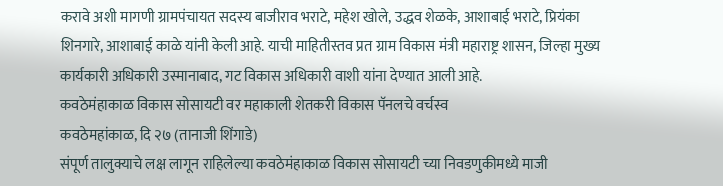करावे अशी मागणी ग्रामपंचायत सदस्य बाजीराव भराटे, महेश खोले, उद्धव शेळके, आशाबाई भराटे, प्रियंका शिनगारे, आशाबाई काळे यांनी केली आहे. याची माहितीस्तव प्रत ग्राम विकास मंत्री महाराष्ट्र शासन, जिल्हा मुख्य कार्यकारी अधिकारी उस्मानाबाद, गट विकास अधिकारी वाशी यांना देण्यात आली आहे.
कवठेमंहाकाळ विकास सोसायटी वर महाकाली शेतकरी विकास पॅनलचे वर्चस्व
कवठेमहांकाळ, दि २७ (तानाजी शिंगाडे)
संपूर्ण तालुक्याचे लक्ष लागून राहिलेल्या कवठेमंहाकाळ विकास सोसायटी च्या निवडणुकीमध्ये माजी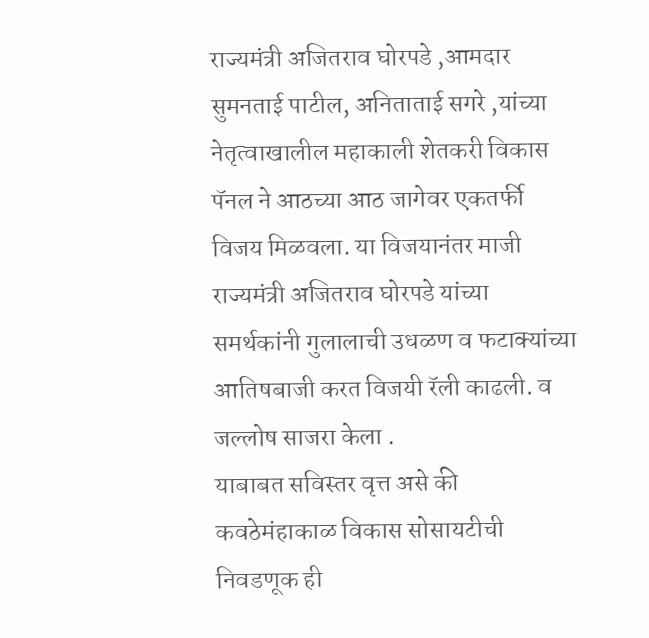राज्यमंत्री अजितराव घोरपडे ,आमदार सुमनताई पाटील, अनिताताई सगरे ,यांच्या नेतृत्वाखालील महाकाली शेतकरी विकास पॅनल ने आठच्या आठ जागेवर एकतर्फी विजय मिळवला. या विजयानंतर माजी राज्यमंत्री अजितराव घोरपडे यांच्या समर्थकांनी गुलालाची उधळण व फटाक्यांच्या आतिषबाजी करत विजयी रॅली काढली. व जल्लोष साजरा केला .
याबाबत सविस्तर वृत्त असे की कवठेमंहाकाळ विकास सोसायटीची निवडणूक ही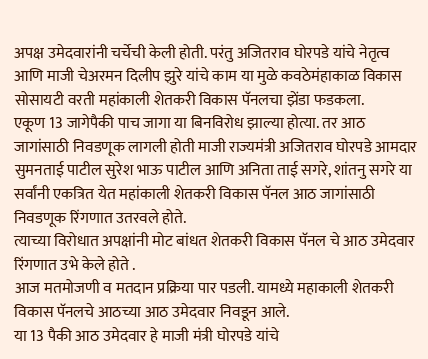अपक्ष उमेदवारांनी चर्चेची केली होती. परंतु अजितराव घोरपडे यांचे नेतृत्व आणि माजी चेअरमन दिलीप झुरे यांचे काम या मुळे कवठेमंहाकाळ विकास सोसायटी वरती महांकाली शेतकरी विकास पॅनलचा झेंडा फडकला.
एकूण 13 जागेपैकी पाच जागा या बिनविरोध झाल्या होत्या. तर आठ जागांसाठी निवडणूक लागली होती माजी राज्यमंत्री अजितराव घोरपडे आमदार सुमनताई पाटील सुरेश भाऊ पाटील आणि अनिता ताई सगरे, शांतनु सगरे या सर्वांनी एकत्रित येत महांकाली शेतकरी विकास पॅनल आठ जागांसाठी निवडणूक रिंगणात उतरवले होते.
त्याच्या विरोधात अपक्षांनी मोट बांधत शेतकरी विकास पॅनल चे आठ उमेदवार रिंगणात उभे केले होते .
आज मतमोजणी व मतदान प्रक्रिया पार पडली. यामध्ये महाकाली शेतकरी विकास पॅनलचे आठच्या आठ उमेदवार निवडून आले.
या 13 पैकी आठ उमेदवार हे माजी मंत्री घोरपडे यांचे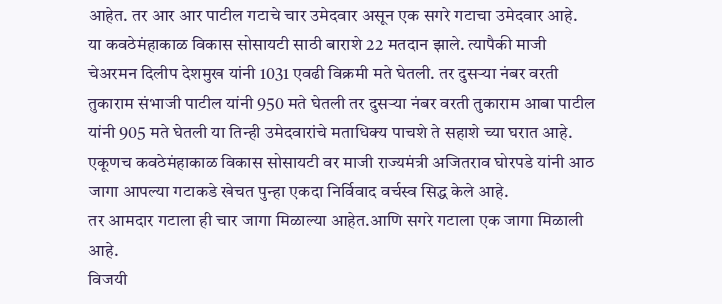आहेत. तर आर आर पाटील गटाचे चार उमेदवार असून एक सगरे गटाचा उमेदवार आहे.
या कवठेमंहाकाळ विकास सोसायटी साठी बाराशे 22 मतदान झाले. त्यापैकी माजी चेअरमन दिलीप देशमुख यांनी 1031 एवढी विक्रमी मते घेतली. तर दुसऱ्या नंबर वरती तुकाराम संभाजी पाटील यांनी 950 मते घेतली तर दुसऱ्या नंबर वरती तुकाराम आबा पाटील यांनी 905 मते घेतली या तिन्ही उमेदवारांचे मताधिक्य पाचशे ते सहाशे च्या घरात आहे.
एकूणच कवठेमंहाकाळ विकास सोसायटी वर माजी राज्यमंत्री अजितराव घोरपडे यांनी आठ जागा आपल्या गटाकडे खेचत पुन्हा एकदा निर्विवाद वर्चस्व सिद्ध केले आहे.
तर आमदार गटाला ही चार जागा मिळाल्या आहेत.आणि सगरे गटाला एक जागा मिळाली आहे.
विजयी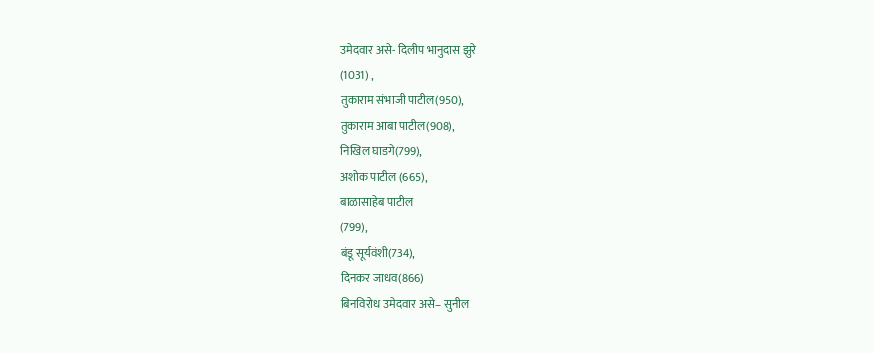उमेदवार असे- दिलीप भानुदास झुरे
(1031) ,
तुकाराम संभाजी पाटील(950),
तुकाराम आबा पाटील(908),
निखिल घाडगे(799),
अशोक पाटील (665),
बाळासाहेब पाटील
(799),
बंडू सूर्यवंशी(734),
दिनकर जाधव(866)
बिनविरोध उमेदवार असे– सुनील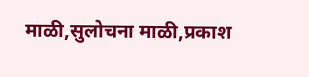माळी,सुलोचना माळी,प्रकाश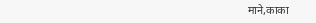माने,काका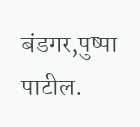बंडगर,पुष्पा पाटील.